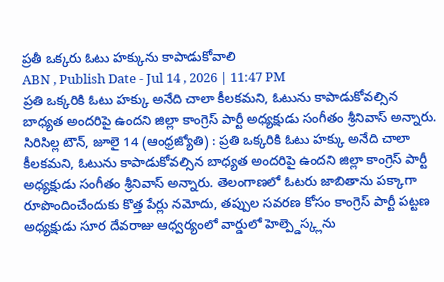ప్రతీ ఒక్కరు ఓటు హక్కును కాపాడుకోవాలి
ABN , Publish Date - Jul 14 , 2026 | 11:47 PM
ప్రతి ఒక్కరికి ఓటు హక్కు అనేది చాలా కీలకమని, ఓటును కాపాడుకోవల్సిన బాధ్యత అందరిపై ఉందని జిల్లా కాంగ్రెస్ పార్టీ అధ్యక్షుడు సంగీతం శ్రీనివాస్ అన్నారు.
సిరిసిల్ల టౌన్, జూలై 14 (ఆంధ్రజ్యోతి) : ప్రతి ఒక్కరికి ఓటు హక్కు అనేది చాలా కీలకమని, ఓటును కాపాడుకోవల్సిన బాధ్యత అందరిపై ఉందని జిల్లా కాంగ్రెస్ పార్టీ అధ్యక్షుడు సంగీతం శ్రీనివాస్ అన్నారు. తెలంగాణలో ఓటరు జాబితాను పక్కాగా రూపొందించేందుకు కొత్త పేర్లు నమోదు, తప్పుల సవరణ కోసం కాంగ్రెస్ పార్టీ పట్టణ అధ్యక్షుడు సూర దేవరాజు ఆధ్వర్యంలో వార్డులో హెల్ప్డెస్క్లను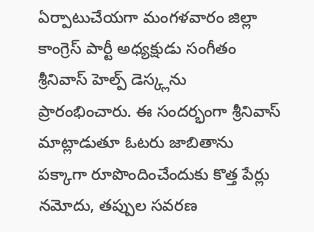ఏర్పాటుచేయగా మంగళవారం జిల్లా కాంగ్రెస్ పార్టీ అధ్యక్షుడు సంగీతం శ్రీనివాస్ హెల్ప్ డెస్క్లను ప్రారంభించారు. ఈ సందర్భంగా శ్రీనివాస్ మాట్లాడుతూ ఓటరు జాబితాను పక్కాగా రూపొందించేందుకు కొత్త పేర్లు నమోదు, తప్పుల సవరణ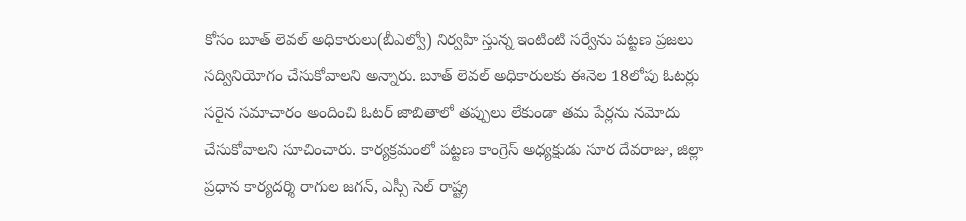కోసం బూత్ లెవల్ అధికారులు(బీఎల్వో) నిర్వహి స్తున్న ఇంటింటి సర్వేను పట్టణ ప్రజలు సద్వినియోగం చేసుకోవాలని అన్నారు. బూత్ లెవల్ అధికారులకు ఈనెల 18లోపు ఓటర్లు సరైన సమాచారం అందించి ఓటర్ జాబితాలో తప్పులు లేకుండా తమ పేర్లను నమోదు చేసుకోవాలని సూచించారు. కార్యక్రమంలో పట్టణ కాంగ్రెస్ అధ్యక్షుడు సూర దేవరాజు, జిల్లా ప్రధాన కార్యదర్శి రాగుల జగన్, ఎస్సీ సెల్ రాష్ట్ర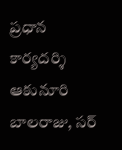ప్రధాన కార్యదర్శి ఆకునూరి బాలరాజు, సర్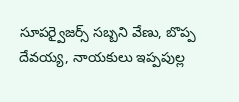సూపర్వైజర్స్ సబ్బని వేణు, బొప్ప దేవయ్య, నాయకులు ఇప్పపుల్ల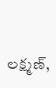లక్ష్మణ్,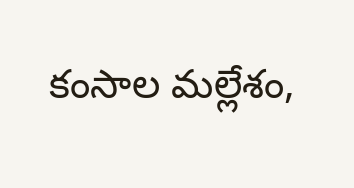కంసాల మల్లేశం,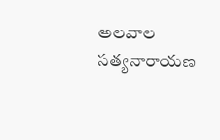అలవాల సత్యనారాయణ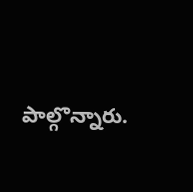పాల్గొన్నారు.